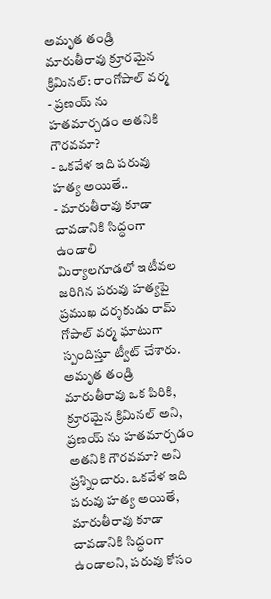అమృత తండ్రి మారుతీరావు క్రూరమైన క్రిమినల్: రాంగోపాల్ వర్మ
- ప్రణయ్ ను హతమార్చడం అతనికి గౌరవమా?
- ఒకవేళ ఇది పరువు హత్య అయితే..
- మారుతీరావు కూడా చావడానికి సిద్ధంగా ఉండాలి
మిర్యాలగూడలో ఇటీవల జరిగిన పరువు హత్యపై ప్రముఖ దర్శకుడు రామ్ గోపాల్ వర్మ ఘాటుగా స్పందిస్తూ ట్వీట్ చేశారు. అమృత తండ్రి మారుతీరావు ఒక పిరికి, క్రూరమైన క్రిమినల్ అని, ప్రణయ్ ను హతమార్చడం అతనికి గౌరవమా? అని ప్రశ్నించారు. ఒకవేళ ఇది పరువు హత్య అయితే, మారుతీరావు కూడా చావడానికి సిద్ధంగా ఉండాలని, పరువు కోసం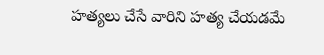హత్యలు చేసే వారిని హత్య చేయడమే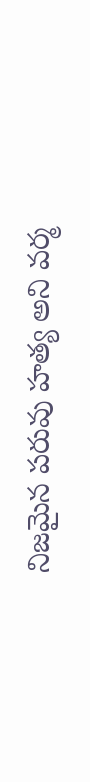నిజమైన పరువు హత్య అని వర్మ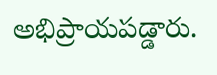అభిప్రాయపడ్డారు.